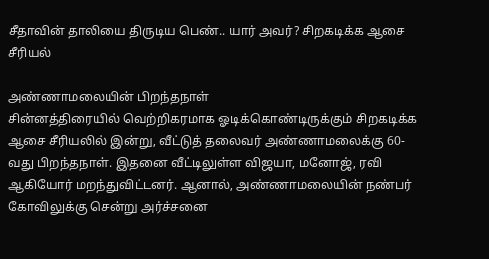சீதாவின் தாலியை திருடிய பெண்.. யார் அவர்? சிறகடிக்க ஆசை சீரியல்

அண்ணாமலையின் பிறந்தநாள்
சின்னத்திரையில் வெற்றிகரமாக ஓடிக்கொண்டிருக்கும் சிறகடிக்க ஆசை சீரியலில் இன்று, வீட்டுத் தலைவர் அண்ணாமலைக்கு 60-வது பிறந்தநாள். இதனை வீட்டிலுள்ள விஜயா, மனோஜ், ரவி ஆகியோர் மறந்துவிட்டனர். ஆனால், அண்ணாமலையின் நண்பர் கோவிலுக்கு சென்று அர்ச்சனை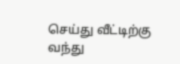செய்து வீட்டிற்கு வந்து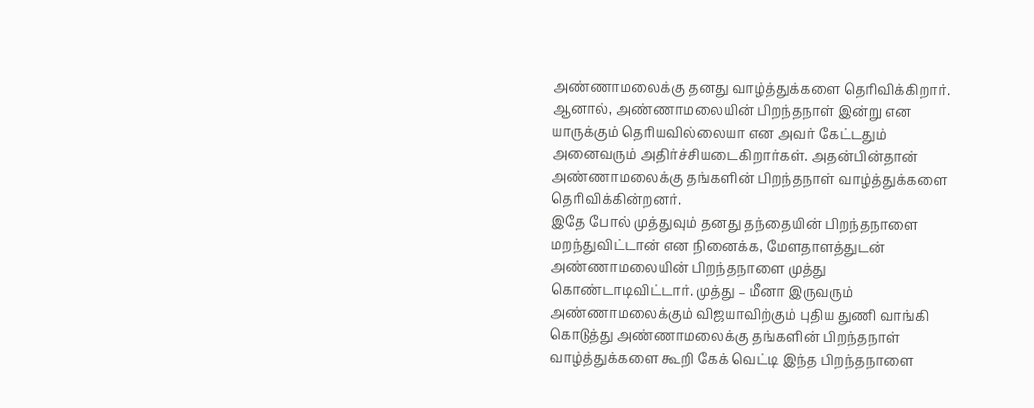அண்ணாமலைக்கு தனது வாழ்த்துக்களை தெரிவிக்கிறார்.
ஆனால், அண்ணாமலையின் பிறந்தநாள் இன்று என யாருக்கும் தெரியவில்லையா என அவர் கேட்டதும் அனைவரும் அதிர்ச்சியடைகிறார்கள். அதன்பின்தான் அண்ணாமலைக்கு தங்களின் பிறந்தநாள் வாழ்த்துக்களை தெரிவிக்கின்றனர்.
இதே போல் முத்துவும் தனது தந்தையின் பிறந்தநாளை மறந்துவிட்டான் என நினைக்க, மேளதாளத்துடன் அண்ணாமலையின் பிறந்தநாளை முத்து கொண்டாடிவிட்டார். முத்து – மீனா இருவரும் அண்ணாமலைக்கும் விஜயாவிற்கும் புதிய துணி வாங்கி கொடுத்து அண்ணாமலைக்கு தங்களின் பிறந்தநாள் வாழ்த்துக்களை கூறி கேக் வெட்டி இந்த பிறந்தநாளை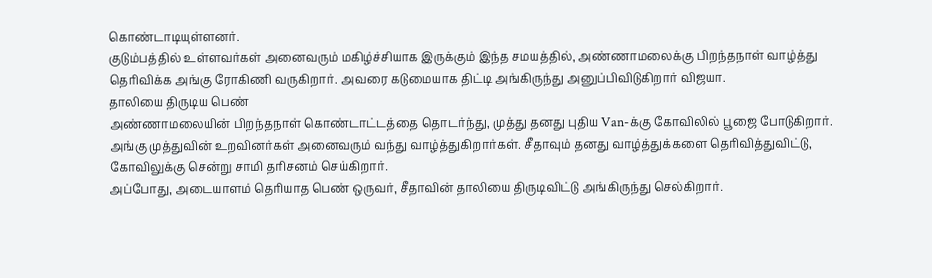கொண்டாடியுள்ளனர்.
குடும்பத்தில் உள்ளவர்கள் அனைவரும் மகிழ்ச்சியாக இருக்கும் இந்த சமயத்தில், அண்ணாமலைக்கு பிறந்தநாள் வாழ்த்து தெரிவிக்க அங்கு ரோகிணி வருகிறார். அவரை கடுமையாக திட்டி அங்கிருந்து அனுப்பிவிடுகிறார் விஜயா.
தாலியை திருடிய பெண்
அண்ணாமலையின் பிறந்தநாள் கொண்டாட்டத்தை தொடர்ந்து, முத்து தனது புதிய Van-க்கு கோவிலில் பூஜை போடுகிறார். அங்கு முத்துவின் உறவினர்கள் அனைவரும் வந்து வாழ்த்துகிறார்கள். சீதாவும் தனது வாழ்த்துக்களை தெரிவித்துவிட்டு, கோவிலுக்கு சென்று சாமி தரிசனம் செய்கிறார்.
அப்போது, அடையாளம் தெரியாத பெண் ஒருவர், சீதாவின் தாலியை திருடிவிட்டு அங்கிருந்து செல்கிறார்.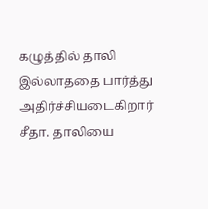கழுத்தில் தாலி இல்லாததை பார்த்து அதிர்ச்சியடைகிறார் சீதா. தாலியை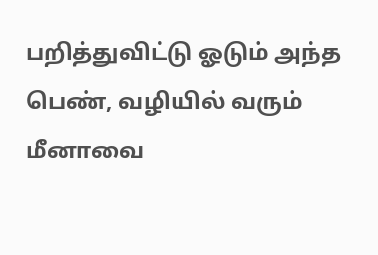பறித்துவிட்டு ஓடும் அந்த பெண், வழியில் வரும் மீனாவை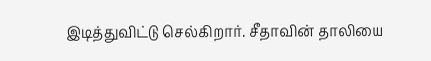இடித்துவிட்டு செல்கிறார். சீதாவின் தாலியை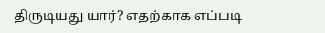திருடியது யார்? எதற்காக எப்படி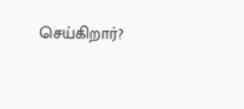செய்கிறார்?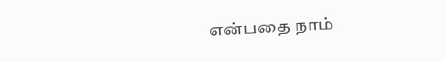என்பதை நாம்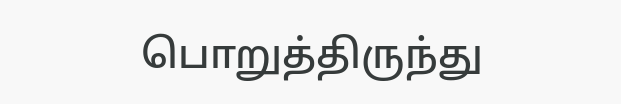பொறுத்திருந்து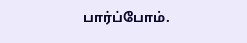பார்ப்போம்.